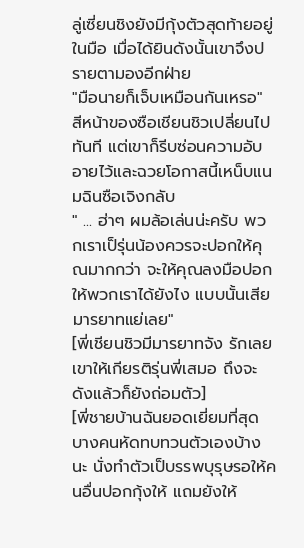ลู่เซี่ยนชิงยังมีกุ้งตัวสุดท้ายอยู่ในมือ เมื่อได้ยินดังนั้นเขาจึงปรายตามองอีกฝ่าย
"มือนายก็เจ็บเหมือนกันเหรอ"
สีหน้าของซือเชียนชิวเปลี่ยนไปทันที แต่เขาก็รีบซ่อนความอับอายไว้และฉวยโอกาสนี้เหน็บแนมฉินซือเจิงกลับ
" ... ฮ่าๆ ผมล้อเล่นน่ะครับ พวกเราเป็รุ่นน้องควรจะปอกให้คุณมากกว่า จะให้คุณลงมือปอกให้พวกเราได้ยังไง แบบนั้นเสียมารยาทแย่เลย"
[พี่เชียนชิวมีมารยาทจัง รักเลย เขาให้เกียรติรุ่นพี่เสมอ ถึงจะดังแล้วก็ยังถ่อมตัว]
[พี่ชายบ้านฉันยอดเยี่ยมที่สุด บางคนหัดทบทวนตัวเองบ้างนะ นั่งทำตัวเป็บรรพบุรุษรอให้คนอื่นปอกกุ้งให้ แถมยังให้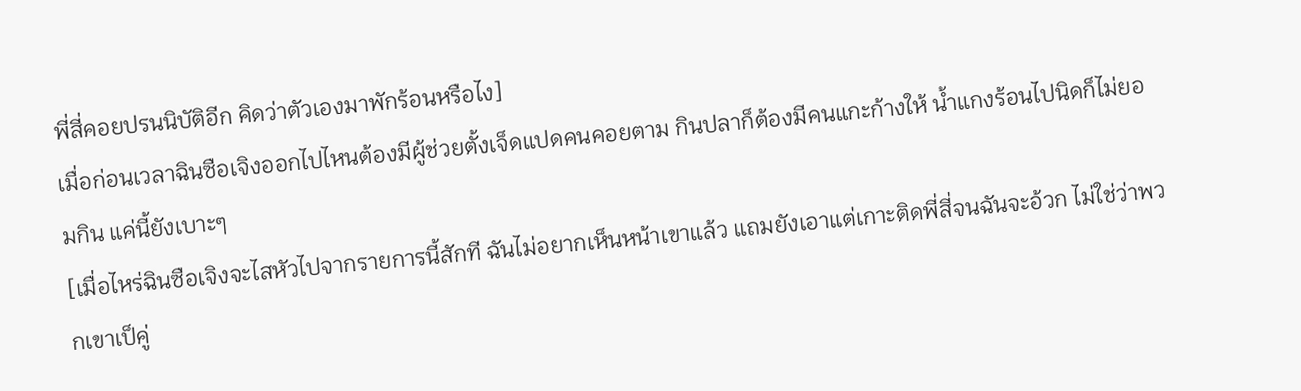พี่สี่คอยปรนนิบัติอีก คิดว่าตัวเองมาพักร้อนหรือไง]
เมื่อก่อนเวลาฉินซือเจิงออกไปไหนต้องมีผู้ช่วยตั้งเจ็ดแปดคนคอยตาม กินปลาก็ต้องมีคนแกะก้างให้ น้ำแกงร้อนไปนิดก็ไม่ยอมกิน แค่นี้ยังเบาะๆ
[เมื่อไหร่ฉินซือเจิงจะไสหัวไปจากรายการนี้สักที ฉันไม่อยากเห็นหน้าเขาแล้ว แถมยังเอาแต่เกาะติดพี่สี่จนฉันจะอ้วก ไม่ใช่ว่าพวกเขาเป็คู่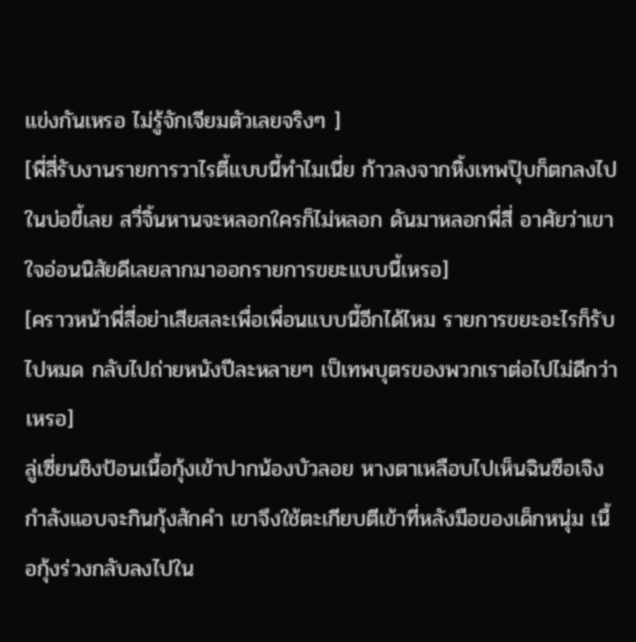แข่งกันเหรอ ไม่รู้จักเจียมตัวเลยจริงๆ ]
[พี่สี่รับงานรายการวาไรตี้แบบนี้ทำไมเนี่ย ก้าวลงจากหิ้งเทพปุ๊บก็ตกลงไปในบ่อขี้เลย สวี่จิ้นหานจะหลอกใครก็ไม่หลอก ดันมาหลอกพี่สี่ อาศัยว่าเขาใจอ่อนนิสัยดีเลยลากมาออกรายการขยะแบบนี้เหรอ]
[คราวหน้าพี่สี่อย่าเสียสละเพื่อเพื่อนแบบนี้อีกได้ไหม รายการขยะอะไรก็รับไปหมด กลับไปถ่ายหนังปีละหลายๆ เป็เทพบุตรของพวกเราต่อไปไม่ดีกว่าเหรอ]
ลู่เซี่ยนชิงป้อนเนื้อกุ้งเข้าปากน้องบัวลอย หางตาเหลือบไปเห็นฉินซือเจิงกำลังแอบจะกินกุ้งสักคำ เขาจึงใช้ตะเกียบตีเข้าที่หลังมือของเด็กหนุ่ม เนื้อกุ้งร่วงกลับลงไปใน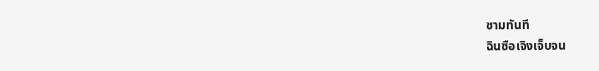ชามทันที
ฉินซือเจิงเจ็บจน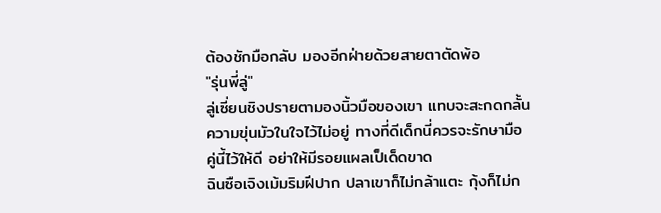ต้องชักมือกลับ มองอีกฝ่ายด้วยสายตาตัดพ้อ
"รุ่นพี่ลู่"
ลู่เซี่ยนชิงปรายตามองนิ้วมือของเขา แทบจะสะกดกลั้นความขุ่นมัวในใจไว้ไม่อยู่ ทางที่ดีเด็กนี่ควรจะรักษามือคู่นี้ไว้ให้ดี อย่าให้มีรอยแผลเป็เด็ดขาด
ฉินซือเจิงเม้มริมฝีปาก ปลาเขาก็ไม่กล้าแตะ กุ้งก็ไม่ก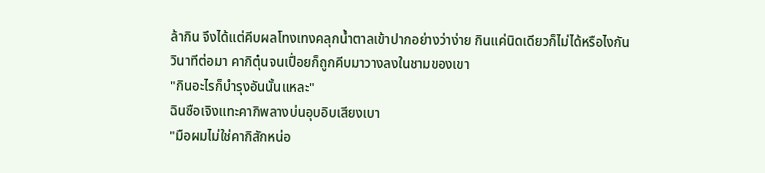ล้ากิน จึงได้แต่คีบผลโทงเทงคลุกน้ำตาลเข้าปากอย่างว่าง่าย กินแค่นิดเดียวก็ไม่ได้หรือไงกัน
วินาทีต่อมา คากิตุ๋นจนเปื่อยก็ถูกคีบมาวางลงในชามของเขา
"กินอะไรก็บำรุงอันนั้นแหละ"
ฉินซือเจิงแทะคากิพลางบ่นอุบอิบเสียงเบา
"มือผมไม่ใช่คากิสักหน่อ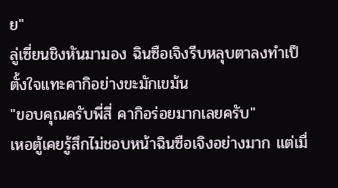ย"
ลู่เซี่ยนชิงหันมามอง ฉินซือเจิงรีบหลุบตาลงทำเป็ตั้งใจแทะคากิอย่างขะมักเขม้น
"ขอบคุณครับพี่สี่ คากิอร่อยมากเลยครับ"
เหอตู้เคยรู้สึกไม่ชอบหน้าฉินซือเจิงอย่างมาก แต่เมื่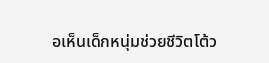อเห็นเด็กหนุ่มช่วยชีวิตโต้ว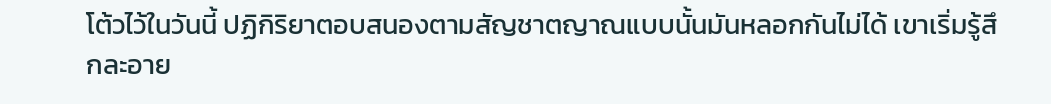โต้วไว้ในวันนี้ ปฏิกิริยาตอบสนองตามสัญชาตญาณแบบนั้นมันหลอกกันไม่ได้ เขาเริ่มรู้สึกละอาย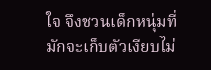ใจ จึงชวนเด็กหนุ่มที่มักจะเก็บตัวเงียบไม่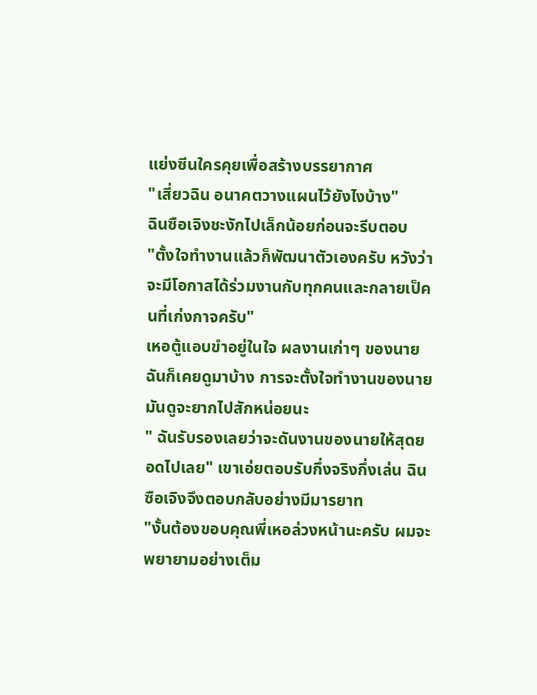แย่งซีนใครคุยเพื่อสร้างบรรยากาศ
"เสี่ยวฉิน อนาคตวางแผนไว้ยังไงบ้าง"
ฉินซือเจิงชะงักไปเล็กน้อยก่อนจะรีบตอบ
"ตั้งใจทำงานแล้วก็พัฒนาตัวเองครับ หวังว่าจะมีโอกาสได้ร่วมงานกับทุกคนและกลายเป็คนที่เก่งกาจครับ"
เหอตู้แอบขำอยู่ในใจ ผลงานเก่าๆ ของนายฉันก็เคยดูมาบ้าง การจะตั้งใจทำงานของนายมันดูจะยากไปสักหน่อยนะ
" ฉันรับรองเลยว่าจะดันงานของนายให้สุดยอดไปเลย" เขาเอ่ยตอบรับกึ่งจริงกึ่งเล่น ฉินซือเจิงจึงตอบกลับอย่างมีมารยาท
"งั้นต้องขอบคุณพี่เหอล่วงหน้านะครับ ผมจะพยายามอย่างเต็ม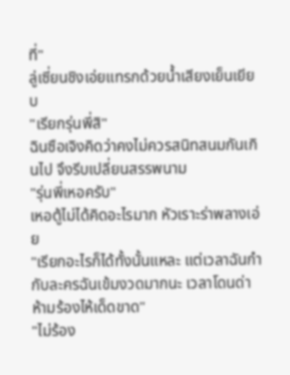ที่"
ลู่เซี่ยนชิงเอ่ยแทรกด้วยน้ำเสียงเย็นเยียบ
"เรียกรุ่นพี่สิ"
ฉินซือเจิงคิดว่าคงไม่ควรสนิทสนมกันเกินไป จึงรีบเปลี่ยนสรรพนาม
"รุ่นพี่เหอครับ"
เหอตู้ไม่ได้คิดอะไรมาก หัวเราะร่าพลางเอ่ย
"เรียกอะไรก็ได้ทั้งนั้นแหละ แต่เวลาฉันกำกับละครฉันเข้มงวดมากนะ เวลาโดนด่าห้ามร้องไห้เด็ดขาด"
"ไม่ร้อง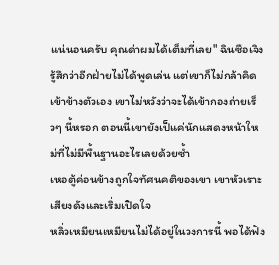แน่นอนครับ คุณด่าผมได้เต็มที่เลย" ฉินซือเจิงรู้สึกว่าอีกฝ่ายไม่ได้พูดเล่น แต่เขาก็ไม่กล้าคิดเข้าข้างตัวเอง เขาไม่หวังว่าจะได้เข้ากองถ่ายเร็วๆ นี้หรอก ตอนนี้เขายังเป็แค่นักแสดงหน้าใหม่ที่ไม่มีพื้นฐานอะไรเลยด้วยซ้ำ
เหอตู้ค่อนข้างถูกใจทัศนคติของเขา เขาหัวเราะเสียงดังและเริ่มเปิดใจ
หลิ่วเหมียนเหมียนไม่ได้อยู่ในวงการนี้ พอได้ฟัง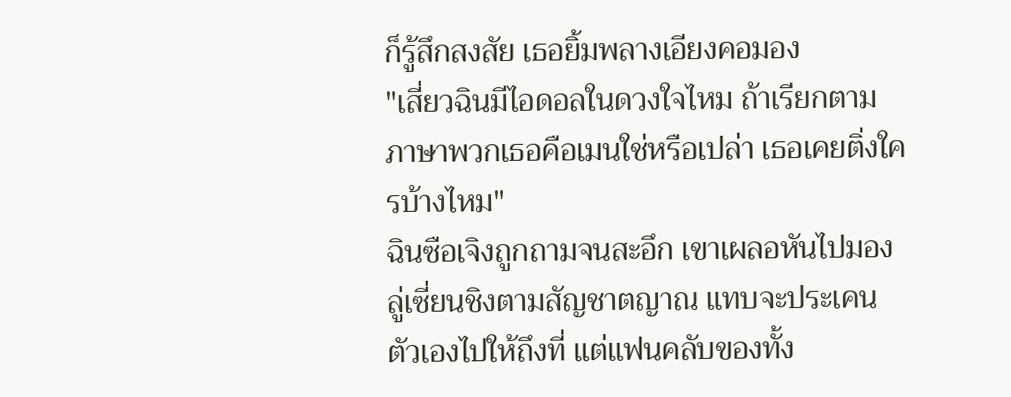ก็รู้สึกสงสัย เธอยิ้มพลางเอียงคอมอง
"เสี่ยวฉินมีไอดอลในดวงใจไหม ถ้าเรียกตามภาษาพวกเธอคือเมนใช่หรือเปล่า เธอเคยติ่งใครบ้างไหม"
ฉินซือเจิงถูกถามจนสะอึก เขาเผลอหันไปมองลู่เซี่ยนชิงตามสัญชาตญาณ แทบจะประเคนตัวเองไปให้ถึงที่ แต่แฟนคลับของทั้ง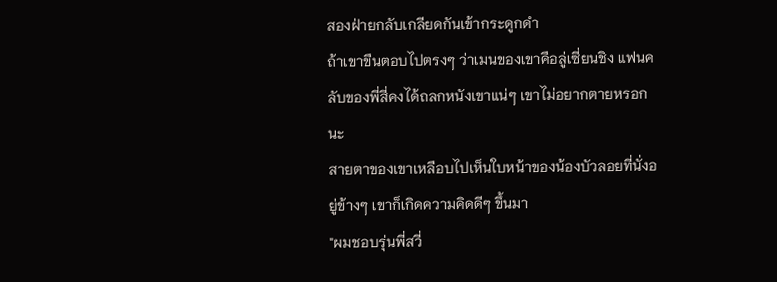สองฝ่ายกลับเกลียดกันเข้ากระดูกดำ
ถ้าเขาขืนตอบไปตรงๆ ว่าเมนของเขาคือลู่เซี่ยนชิง แฟนคลับของพี่สี่คงได้ถลกหนังเขาแน่ๆ เขาไม่อยากตายหรอกนะ
สายตาของเขาเหลือบไปเห็นใบหน้าของน้องบัวลอยที่นั่งอยู่ข้างๆ เขาก็เกิดความคิดดีๆ ขึ้นมา
"ผมชอบรุ่นพี่สวี่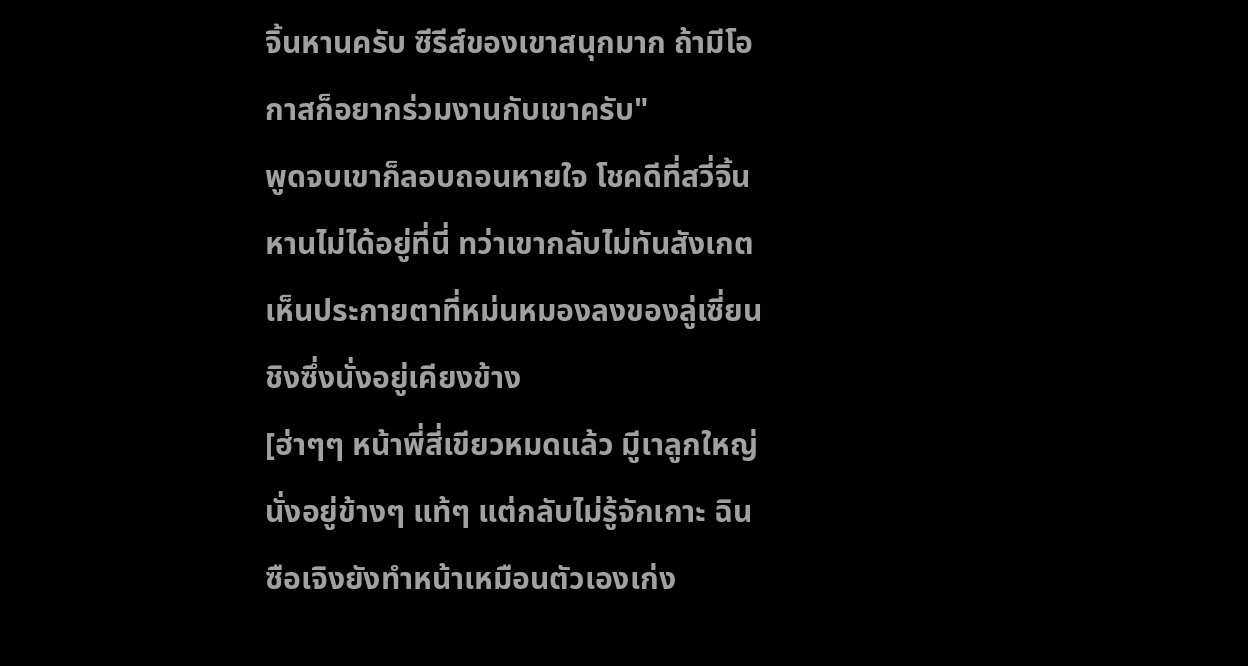จิ้นหานครับ ซีรีส์ของเขาสนุกมาก ถ้ามีโอกาสก็อยากร่วมงานกับเขาครับ"
พูดจบเขาก็ลอบถอนหายใจ โชคดีที่สวี่จิ้นหานไม่ได้อยู่ที่นี่ ทว่าเขากลับไม่ทันสังเกตเห็นประกายตาที่หม่นหมองลงของลู่เซี่ยนชิงซึ่งนั่งอยู่เคียงข้าง
[ฮ่าๆๆ หน้าพี่สี่เขียวหมดแล้ว มีูเาลูกใหญ่นั่งอยู่ข้างๆ แท้ๆ แต่กลับไม่รู้จักเกาะ ฉินซือเจิงยังทำหน้าเหมือนตัวเองเก่ง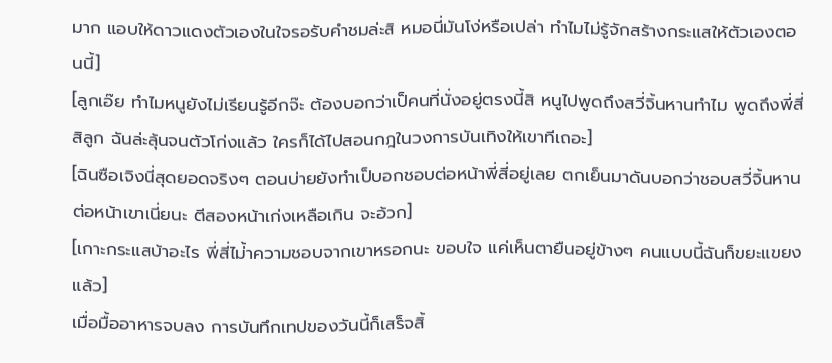มาก แอบให้ดาวแดงตัวเองในใจรอรับคำชมล่ะสิ หมอนี่มันโง่หรือเปล่า ทำไมไม่รู้จักสร้างกระแสให้ตัวเองตอนนี้]
[ลูกเอ๊ย ทำไมหนูยังไม่เรียนรู้อีกจ๊ะ ต้องบอกว่าเป็คนที่นั่งอยู่ตรงนี้สิ หนูไปพูดถึงสวี่จิ้นหานทำไม พูดถึงพี่สี่สิลูก ฉันล่ะลุ้นจนตัวโก่งแล้ว ใครก็ได้ไปสอนกฎในวงการบันเทิงให้เขาทีเถอะ]
[ฉินซือเจิงนี่สุดยอดจริงๆ ตอนบ่ายยังทำเป็บอกชอบต่อหน้าพี่สี่อยู่เลย ตกเย็นมาดันบอกว่าชอบสวี่จิ้นหานต่อหน้าเขาเนี่ยนะ ตีสองหน้าเก่งเหลือเกิน จะอ้วก]
[เกาะกระแสบ้าอะไร พี่สี่ไม่้าความชอบจากเขาหรอกนะ ขอบใจ แค่เห็นตายืนอยู่ข้างๆ คนแบบนี้ฉันก็ขยะแขยงแล้ว]
เมื่อมื้ออาหารจบลง การบันทึกเทปของวันนี้ก็เสร็จสิ้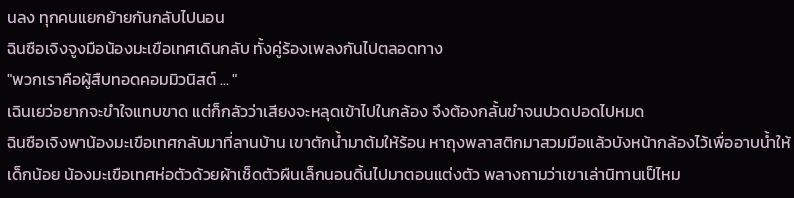นลง ทุกคนแยกย้ายกันกลับไปนอน
ฉินซือเจิงจูงมือน้องมะเขือเทศเดินกลับ ทั้งคู่ร้องเพลงกันไปตลอดทาง
"พวกเราคือผู้สืบทอดคอมมิวนิสต์ ... "
เฉินเยว่อยากจะขำใจแทบขาด แต่ก็กลัวว่าเสียงจะหลุดเข้าไปในกล้อง จึงต้องกลั้นขำจนปวดปอดไปหมด
ฉินซือเจิงพาน้องมะเขือเทศกลับมาที่ลานบ้าน เขาตักน้ำมาต้มให้ร้อน หาถุงพลาสติกมาสวมมือแล้วบังหน้ากล้องไว้เพื่ออาบน้ำให้เด็กน้อย น้องมะเขือเทศห่อตัวด้วยผ้าเช็ดตัวผืนเล็กนอนดิ้นไปมาตอนแต่งตัว พลางถามว่าเขาเล่านิทานเป็ไหม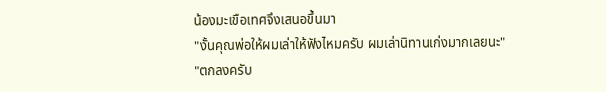น้องมะเขือเทศจึงเสนอขึ้นมา
"งั้นคุณพ่อให้ผมเล่าให้ฟังไหมครับ ผมเล่านิทานเก่งมากเลยนะ"
"ตกลงครับ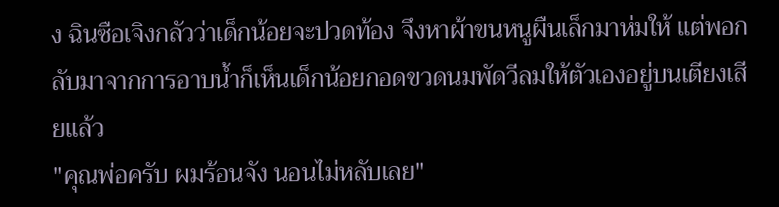ง ฉินซือเจิงกลัวว่าเด็กน้อยจะปวดท้อง จึงหาผ้าขนหนูผืนเล็กมาห่มให้ แต่พอกลับมาจากการอาบน้ำก็เห็นเด็กน้อยกอดขวดนมพัดวีลมให้ตัวเองอยู่บนเตียงเสียแล้ว
"คุณพ่อครับ ผมร้อนจัง นอนไม่หลับเลย"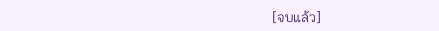[จบแล้ว]